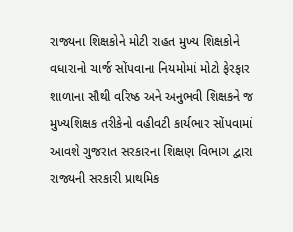રાજ્યના શિક્ષકોને મોટી રાહત મુખ્ય શિક્ષકોને વધારાનો ચાર્જ સોંપવાના નિયમોમાં મોટો ફેરફાર શાળાના સૌથી વરિષ્ઠ અને અનુભવી શિક્ષકને જ મુખ્યશિક્ષક તરીકેનો વહીવટી કાર્યભાર સોંપવામાં આવશે ગુજરાત સરકારના શિક્ષણ વિભાગ દ્વારા રાજ્યની સરકારી પ્રાથમિક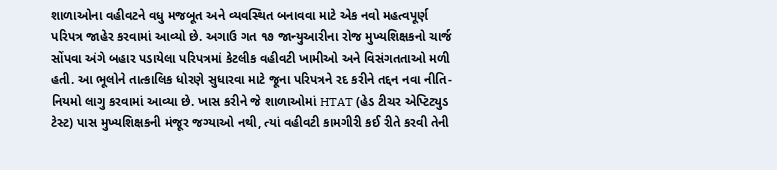શાળાઓના વહીવટને વધુ મજબૂત અને વ્યવસ્થિત બનાવવા માટે એક નવો મહત્વપૂર્ણ પરિપત્ર જાહેર કરવામાં આવ્યો છે. અગાઉ ગત ૧૭ જાન્યુઆરીના રોજ મુખ્યશિક્ષકનો ચાર્જ સોંપવા અંગે બહાર પડાયેલા પરિપત્રમાં કેટલીક વહીવટી ખામીઓ અને વિસંગતતાઓ મળી હતી. આ ભૂલોને તાત્કાલિક ધોરણે સુધારવા માટે જૂના પરિપત્રને રદ કરીને તદ્દન નવા નીતિ-નિયમો લાગુ કરવામાં આવ્યા છે. ખાસ કરીને જે શાળાઓમાં HTAT (હેડ ટીચર એપ્ટિટ્યુડ ટેસ્ટ) પાસ મુખ્યશિક્ષકની મંજૂર જગ્યાઓ નથી, ત્યાં વહીવટી કામગીરી કઈ રીતે કરવી તેની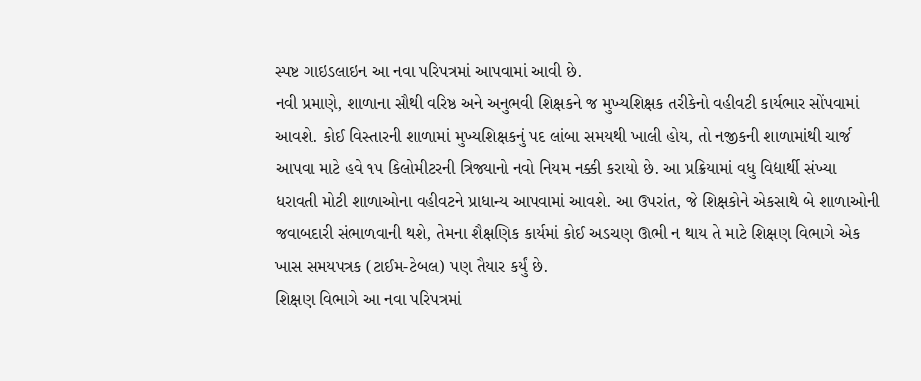સ્પષ્ટ ગાઇડલાઇન આ નવા પરિપત્રમાં આપવામાં આવી છે.
નવી પ્રમાણે, શાળાના સૌથી વરિષ્ઠ અને અનુભવી શિક્ષકને જ મુખ્યશિક્ષક તરીકેનો વહીવટી કાર્યભાર સોંપવામાં આવશે. કોઈ વિસ્તારની શાળામાં મુખ્યશિક્ષકનું પદ લાંબા સમયથી ખાલી હોય, તો નજીકની શાળામાંથી ચાર્જ આપવા માટે હવે ૧૫ કિલોમીટરની ત્રિજ્યાનો નવો નિયમ નક્કી કરાયો છે. આ પ્રક્રિયામાં વધુ વિદ્યાર્થી સંખ્યા ધરાવતી મોટી શાળાઓના વહીવટને પ્રાધાન્ય આપવામાં આવશે. આ ઉપરાંત, જે શિક્ષકોને એકસાથે બે શાળાઓની જવાબદારી સંભાળવાની થશે, તેમના શૈક્ષણિક કાર્યમાં કોઈ અડચણ ઊભી ન થાય તે માટે શિક્ષણ વિભાગે એક ખાસ સમયપત્રક (ટાઈમ-ટેબલ) પણ તૈયાર કર્યું છે.
શિક્ષણ વિભાગે આ નવા પરિપત્રમાં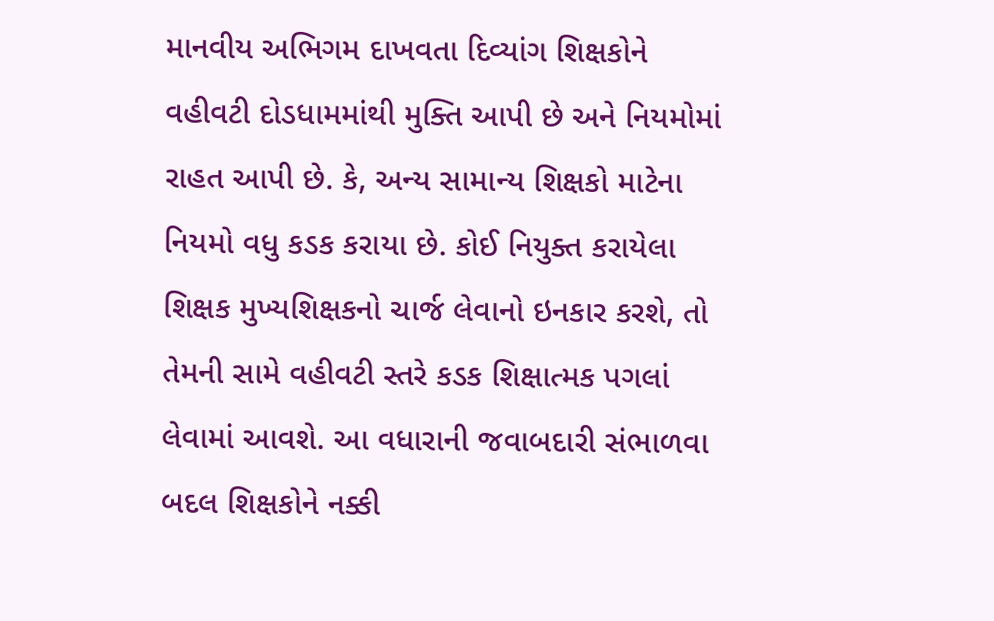માનવીય અભિગમ દાખવતા દિવ્યાંગ શિક્ષકોને વહીવટી દોડધામમાંથી મુક્તિ આપી છે અને નિયમોમાં રાહત આપી છે. કે, અન્ય સામાન્ય શિક્ષકો માટેના નિયમો વધુ કડક કરાયા છે. કોઈ નિયુક્ત કરાયેલા શિક્ષક મુખ્યશિક્ષકનો ચાર્જ લેવાનો ઇનકાર કરશે, તો તેમની સામે વહીવટી સ્તરે કડક શિક્ષાત્મક પગલાં લેવામાં આવશે. આ વધારાની જવાબદારી સંભાળવા બદલ શિક્ષકોને નક્કી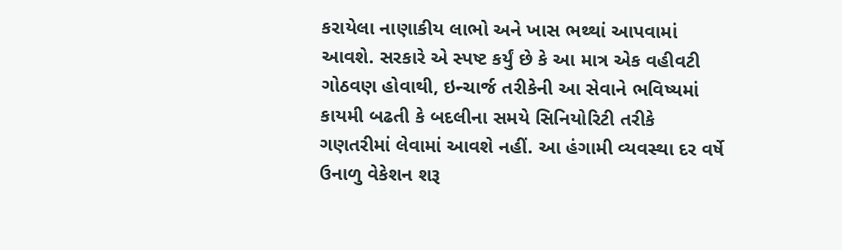કરાયેલા નાણાકીય લાભો અને ખાસ ભથ્થાં આપવામાં આવશે. સરકારે એ સ્પષ્ટ કર્યું છે કે આ માત્ર એક વહીવટી ગોઠવણ હોવાથી, ઇન્ચાર્જ તરીકેની આ સેવાને ભવિષ્યમાં કાયમી બઢતી કે બદલીના સમયે સિનિયોરિટી તરીકે ગણતરીમાં લેવામાં આવશે નહીં. આ હંગામી વ્યવસ્થા દર વર્ષે ઉનાળુ વેકેશન શરૂ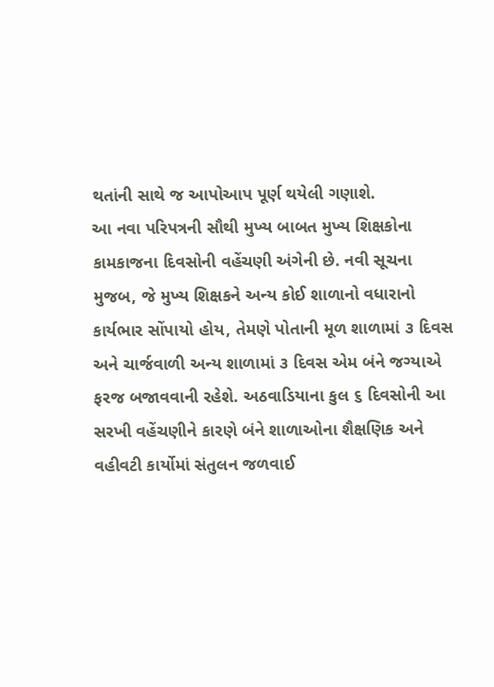થતાંની સાથે જ આપોઆપ પૂર્ણ થયેલી ગણાશે.
આ નવા પરિપત્રની સૌથી મુખ્ય બાબત મુખ્ય શિક્ષકોના કામકાજના દિવસોની વહેંચણી અંગેની છે. નવી સૂચના મુજબ, જે મુખ્ય શિક્ષકને અન્ય કોઈ શાળાનો વધારાનો કાર્યભાર સોંપાયો હોય, તેમણે પોતાની મૂળ શાળામાં ૩ દિવસ અને ચાર્જવાળી અન્ય શાળામાં ૩ દિવસ એમ બંને જગ્યાએ ફરજ બજાવવાની રહેશે. અઠવાડિયાના કુલ ૬ દિવસોની આ સરખી વહેંચણીને કારણે બંને શાળાઓના શૈક્ષણિક અને વહીવટી કાર્યોમાં સંતુલન જળવાઈ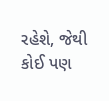રહેશે, જેથી કોઈ પણ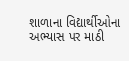શાળાના વિદ્યાર્થીઓના અભ્યાસ પર માઠી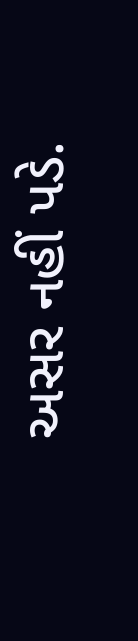અસર નહીં પડે.